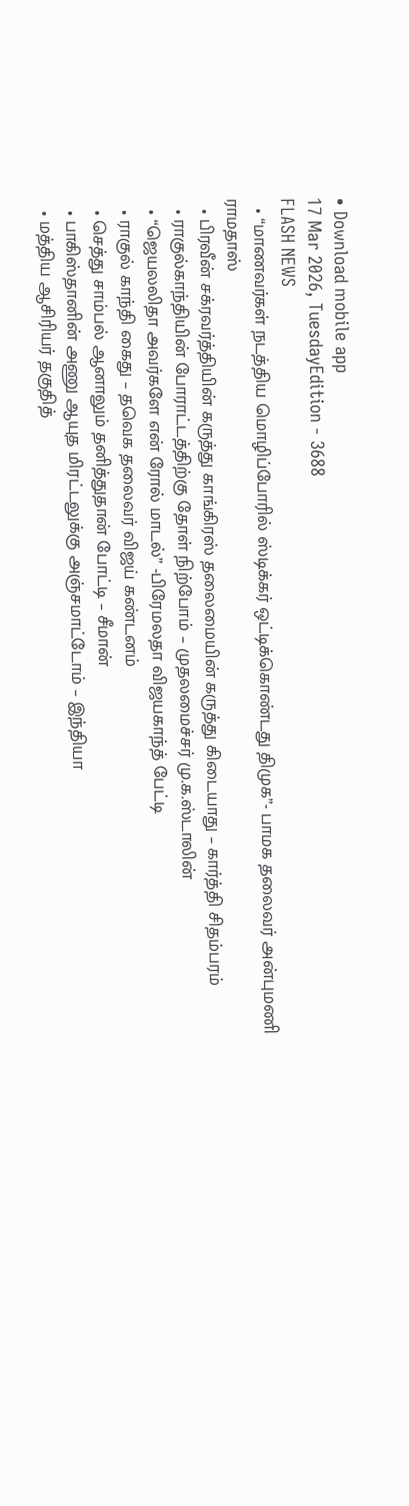• Download mobile app
17 Mar 2026, TuesdayEdition - 3688
FLASH NEWS
  • “மாணவர்கள் நடத்திய மொழிப்போரில் ஸ்டிக்கர் ஒட்டிக்கொண்டது திமுக”- பாமக தலைவர் அன்புமணி ராமதாஸ்
  • பிரவீன் சக்ரவர்த்தியின் கருத்து காங்கிரஸ் தலைமையின் கருத்து கிடையாது – கார்த்தி சிதம்பரம்
  • ராகுல்காந்தியின் போராட்டத்திற்கு தோள் நிற்போம் – முதலமைச்சர் மு.க.ஸ்டாலின்
  • “ஜெயலலிதா அவர்களே என் ரோல் மாடல்” -பிரேமலதா விஜயகாந்த் பேட்டி
  • ராகுல் காந்தி கைது – தவெக தலைவர் விஜய் கண்டனம்
  • செத்து சாம்பல் ஆனாலும் தனித்துதான் போட்டி – சீமான்
  • பாகிஸ்தானின் அணு ஆயுத மிரட்டலுக்கு அஞ்சமாட்டோம் – இந்தியா
  • மத்திய ஆசிரியர் தகுதித்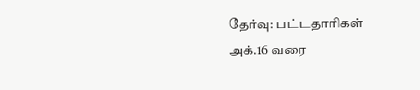தேர்வு: பட்டதாரிகள் அக்.16 வரை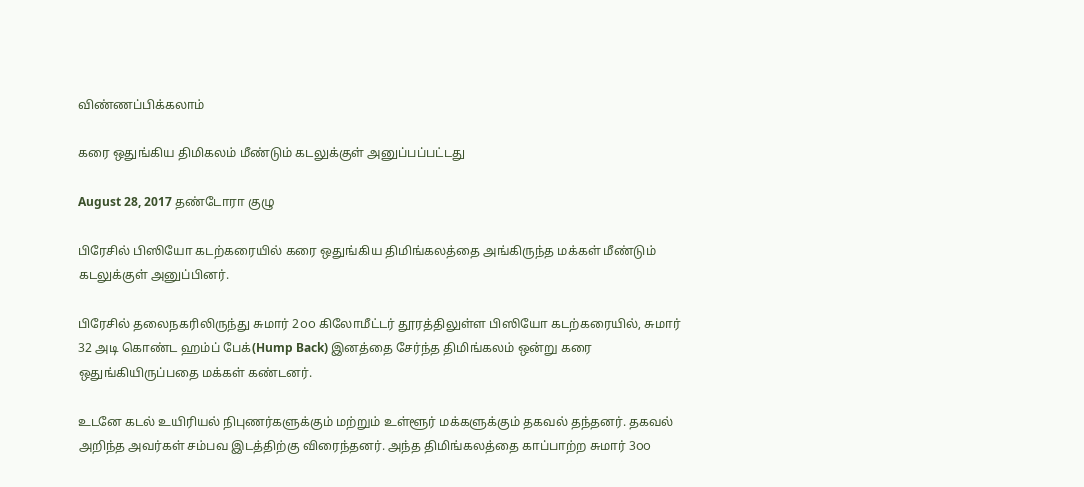விண்ணப்பிக்கலாம்

கரை ஒதுங்கிய திமிகலம் மீண்டும் கடலுக்குள் அனுப்பப்பட்டது

August 28, 2017 தண்டோரா குழு

பிரேசில் பிஸியோ கடற்கரையில் கரை ஒதுங்கிய திமிங்கலத்தை அங்கிருந்த மக்கள் மீண்டும் கடலுக்குள் அனுப்பினர்.

பிரேசில் தலைநகரிலிருந்து சுமார் 2௦௦ கிலோமீட்டர் தூரத்திலுள்ள பிஸியோ கடற்கரையில், சுமார் 32 அடி கொண்ட ஹம்ப் பேக்(Hump Back) இனத்தை சேர்ந்த திமிங்கலம் ஒன்று கரை ஒதுங்கியிருப்பதை மக்கள் கண்டனர்.

உடனே கடல் உயிரியல் நிபுணர்களுக்கும் மற்றும் உள்ளூர் மக்களுக்கும் தகவல் தந்தனர். தகவல் அறிந்த அவர்கள் சம்பவ இடத்திற்கு விரைந்தனர். அந்த திமிங்கலத்தை காப்பாற்ற சுமார் 3௦௦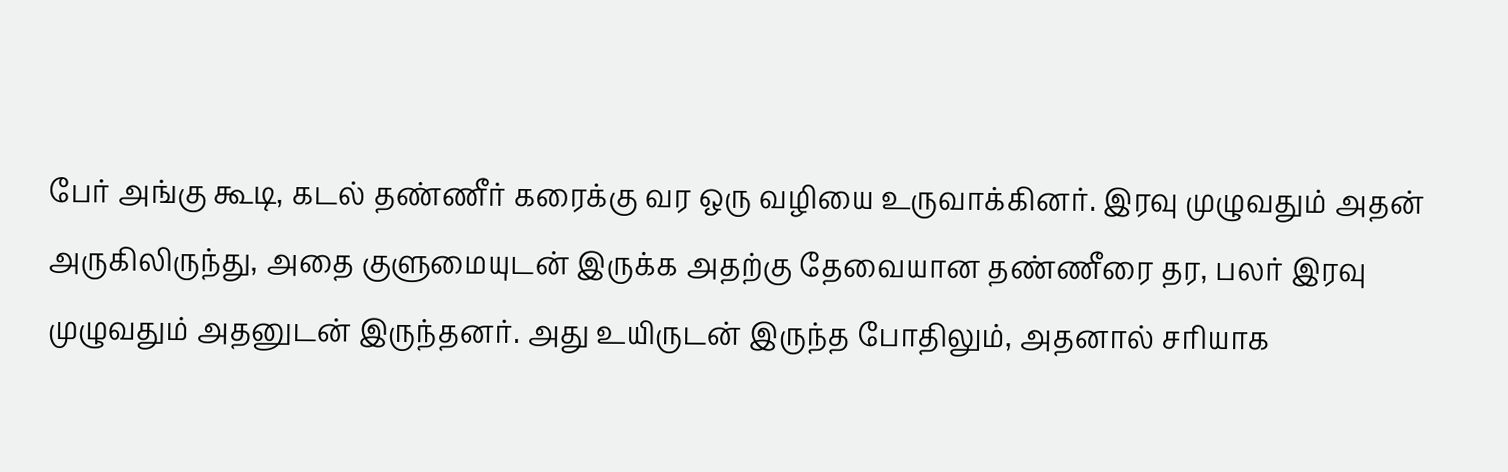பேர் அங்கு கூடி, கடல் தண்ணீர் கரைக்கு வர ஒரு வழியை உருவாக்கினர். இரவு முழுவதும் அதன் அருகிலிருந்து, அதை குளுமையுடன் இருக்க அதற்கு தேவையான தண்ணீரை தர, பலர் இரவு முழுவதும் அதனுடன் இருந்தனர். அது உயிருடன் இருந்த போதிலும், அதனால் சரியாக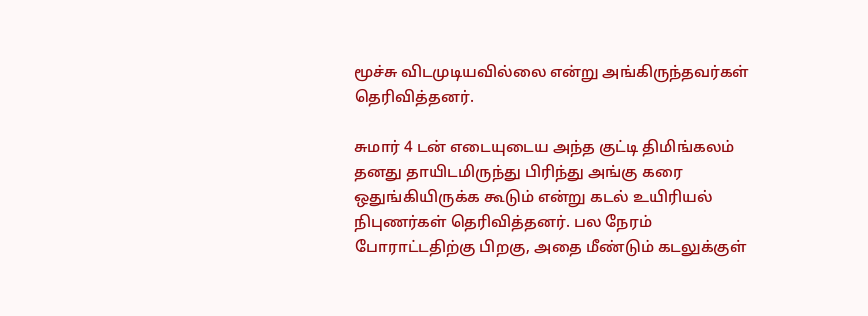மூச்சு விடமுடியவில்லை என்று அங்கிருந்தவர்கள் தெரிவித்தனர்.

சுமார் 4 டன் எடையுடைய அந்த குட்டி திமிங்கலம் தனது தாயிடமிருந்து பிரிந்து அங்கு கரை ஒதுங்கியிருக்க கூடும் என்று கடல் உயிரியல் நிபுணர்கள் தெரிவித்தனர். பல நேரம் போராட்டதிற்கு பிறகு, அதை மீண்டும் கடலுக்குள்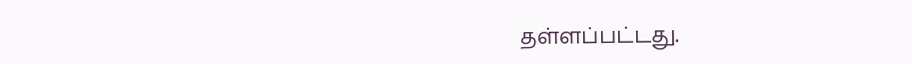தள்ளப்பட்டது.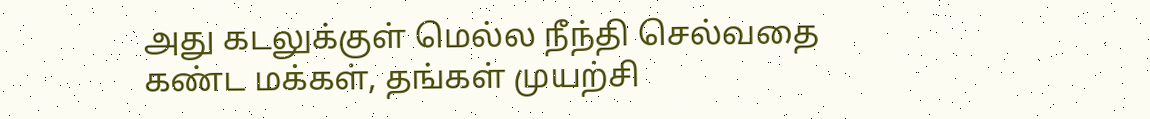அது கடலுக்குள் மெல்ல நீந்தி செல்வதை கண்ட மக்கள், தங்கள் முயற்சி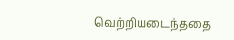வெற்றியடைந்ததை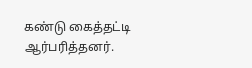கண்டு கைத்தட்டி ஆர்பரித்தனர்.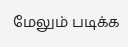மேலும் படிக்க